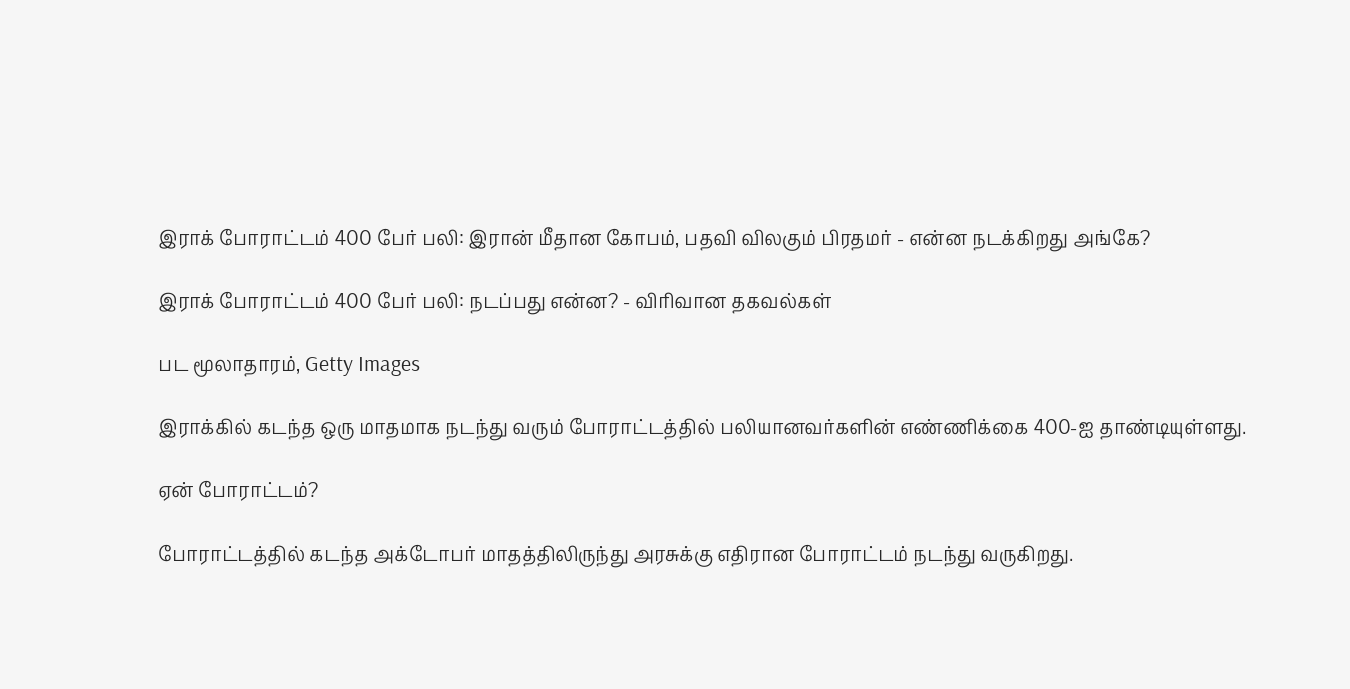இராக் போராட்டம் 400 பேர் பலி: இரான் மீதான கோபம், பதவி விலகும் பிரதமர் - என்ன நடக்கிறது அங்கே?

இராக் போராட்டம் 400 பேர் பலி: நடப்பது என்ன? - விரிவான தகவல்கள்

பட மூலாதாரம், Getty Images

இராக்கில் கடந்த ஒரு மாதமாக நடந்து வரும் போராட்டத்தில் பலியானவர்களின் எண்ணிக்கை 400-ஐ தாண்டியுள்ளது.

ஏன் போராட்டம்?

போராட்டத்தில் கடந்த அக்டோபர் மாதத்திலிருந்து அரசுக்கு எதிரான போராட்டம் நடந்து வருகிறது.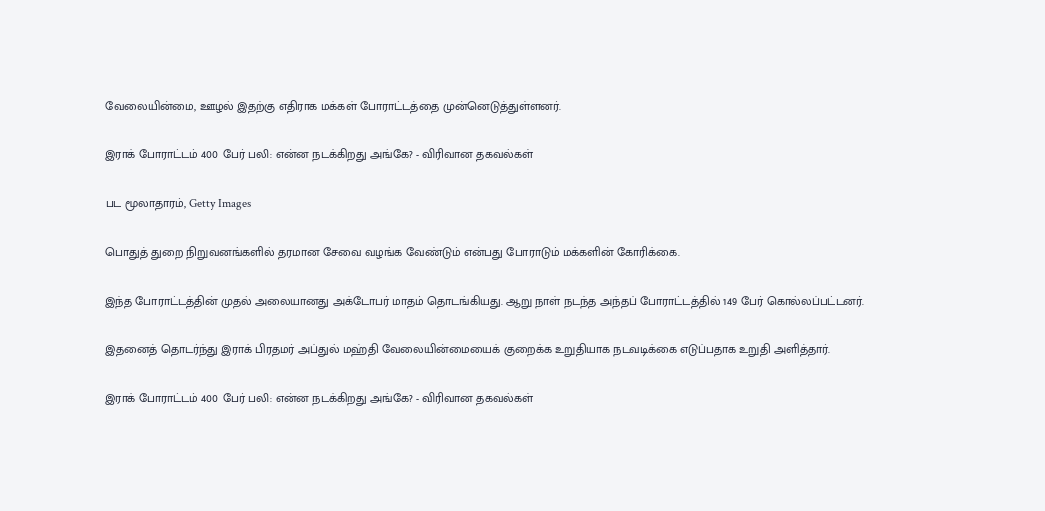வேலையின்மை, ஊழல் இதற்கு எதிராக மக்கள் போராட்டத்தை முன்னெடுத்துள்ளனர்.

இராக் போராட்டம் 400 பேர் பலி: என்ன நடக்கிறது அங்கே? - விரிவான தகவல்கள்

பட மூலாதாரம், Getty Images

பொதுத் துறை நிறுவனங்களில் தரமான சேவை வழங்க வேண்டும் என்பது போராடும் மக்களின் கோரிக்கை.

இந்த போராட்டத்தின் முதல் அலையானது அக்டோபர் மாதம் தொடங்கியது. ஆறு நாள் நடந்த அந்தப் போராட்டத்தில் 149 பேர் கொல்லப்பட்டனர்.

இதனைத் தொடர்ந்து இராக் பிரதமர் அப்துல் மஹ்தி வேலையின்மையைக் குறைக்க உறுதியாக நடவடிக்கை எடுப்பதாக உறுதி அளித்தார்.

இராக் போராட்டம் 400 பேர் பலி: என்ன நடக்கிறது அங்கே? - விரிவான தகவல்கள்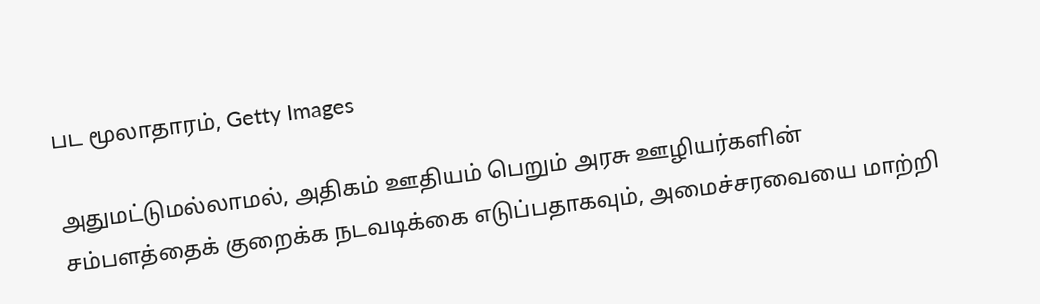பட மூலாதாரம், Getty Images

அதுமட்டுமல்லாமல், அதிகம் ஊதியம் பெறும் அரசு ஊழியர்களின் சம்பளத்தைக் குறைக்க நடவடிக்கை எடுப்பதாகவும், அமைச்சரவையை மாற்றி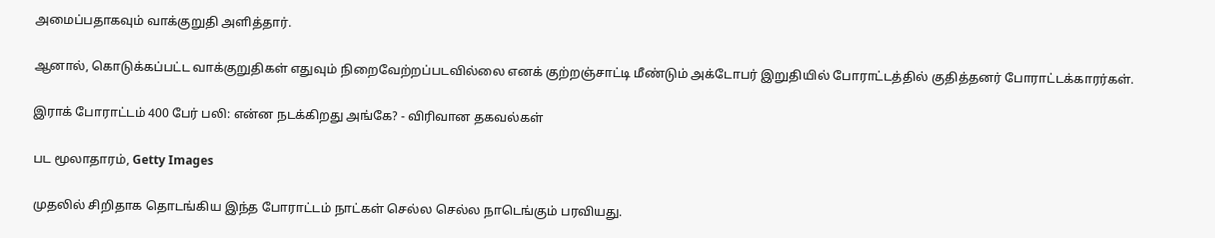அமைப்பதாகவும் வாக்குறுதி அளித்தார்.

ஆனால், கொடுக்கப்பட்ட வாக்குறுதிகள் எதுவும் நிறைவேற்றப்படவில்லை எனக் குற்றஞ்சாட்டி மீண்டும் அக்டோபர் இறுதியில் போராட்டத்தில் குதித்தனர் போராட்டக்காரர்கள்.

இராக் போராட்டம் 400 பேர் பலி: என்ன நடக்கிறது அங்கே? - விரிவான தகவல்கள்

பட மூலாதாரம், Getty Images

முதலில் சிறிதாக தொடங்கிய இந்த போராட்டம் நாட்கள் செல்ல செல்ல நாடெங்கும் பரவியது.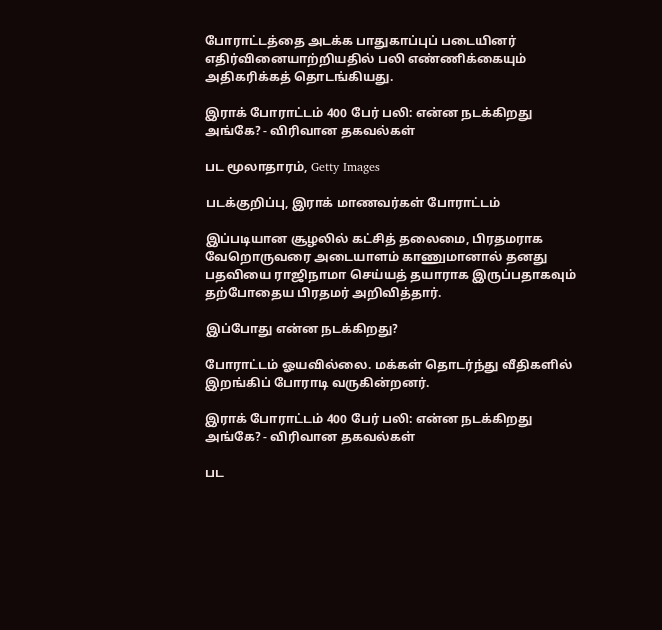போராட்டத்தை அடக்க பாதுகாப்புப் படையினர் எதிர்வினையாற்றியதில் பலி எண்ணிக்கையும் அதிகரிக்கத் தொடங்கியது.

இராக் போராட்டம் 400 பேர் பலி: என்ன நடக்கிறது அங்கே? - விரிவான தகவல்கள்

பட மூலாதாரம், Getty Images

படக்குறிப்பு, இராக் மாணவர்கள் போராட்டம்

இப்படியான சூழலில் கட்சித் தலைமை, பிரதமராக வேறொருவரை அடையாளம் காணுமானால் தனது பதவியை ராஜிநாமா செய்யத் தயாராக இருப்பதாகவும் தற்போதைய பிரதமர் அறிவித்தார்.

இப்போது என்ன நடக்கிறது?

போராட்டம் ஓயவில்லை. மக்கள் தொடர்ந்து வீதிகளில் இறங்கிப் போராடி வருகின்றனர்.

இராக் போராட்டம் 400 பேர் பலி: என்ன நடக்கிறது அங்கே? - விரிவான தகவல்கள்

பட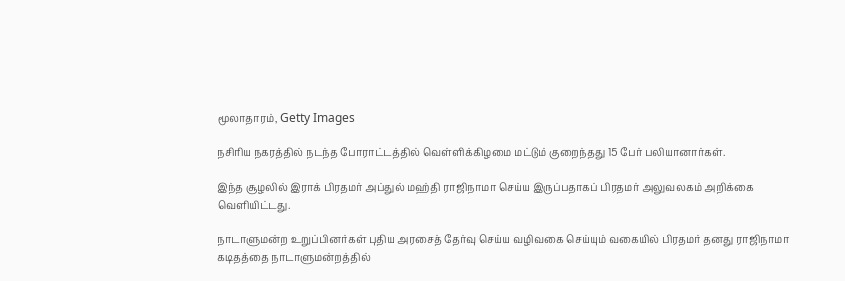மூலாதாரம், Getty Images

நசிரிய நகரத்தில் நடந்த போராட்டத்தில் வெள்ளிக்கிழமை மட்டும் குறைந்தது 15 பேர் பலியானார்கள்.

இந்த சூழலில் இராக் பிரதமர் அப்துல் மஹ்தி ராஜிநாமா செய்ய இருப்பதாகப் பிரதமர் அலுவலகம் அறிக்கை வெளியிட்டது.

நாடாளுமன்ற உறுப்பினர்கள் புதிய அரசைத் தேர்வு செய்ய வழிவகை செய்யும் வகையில் பிரதமர் தனது ராஜிநாமா கடிதத்தை நாடாளுமன்றத்தில்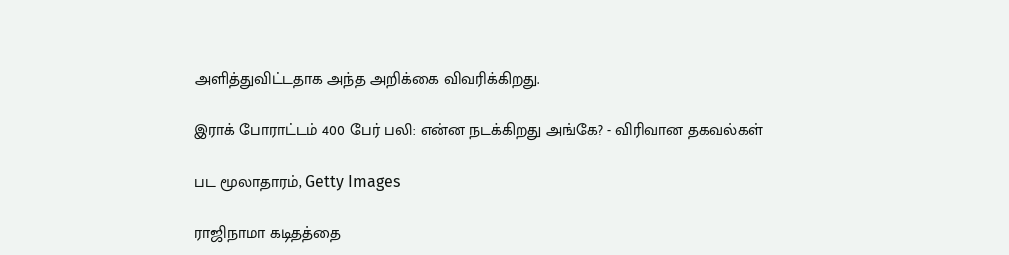அளித்துவிட்டதாக அந்த அறிக்கை விவரிக்கிறது.

இராக் போராட்டம் 400 பேர் பலி: என்ன நடக்கிறது அங்கே? - விரிவான தகவல்கள்

பட மூலாதாரம், Getty Images

ராஜிநாமா கடிதத்தை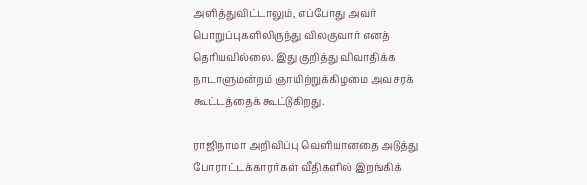அளித்துவிட்டாலும், எப்போது அவர் பொறுப்புகளிலிருந்து விலகுவார் எனத் தெரியவில்லை. இது குறித்து விவாதிக்க நாடாளுமன்றம் ஞாயிற்றுக்கிழமை அவசரக் கூட்டத்தைக் கூட்டுகிறது.

ராஜிநாமா அறிவிப்பு வெளியானதை அடுத்து போராட்டக்காரர்கள் வீதிகளில் இறங்கிக்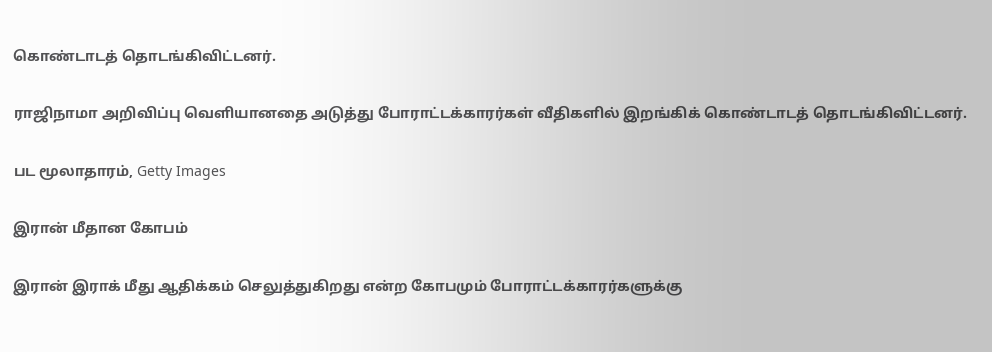கொண்டாடத் தொடங்கிவிட்டனர்.

ராஜிநாமா அறிவிப்பு வெளியானதை அடுத்து போராட்டக்காரர்கள் வீதிகளில் இறங்கிக் கொண்டாடத் தொடங்கிவிட்டனர்.

பட மூலாதாரம், Getty Images

இரான் மீதான கோபம்

இரான் இராக் மீது ஆதிக்கம் செலுத்துகிறது என்ற கோபமும் போராட்டக்காரர்களுக்கு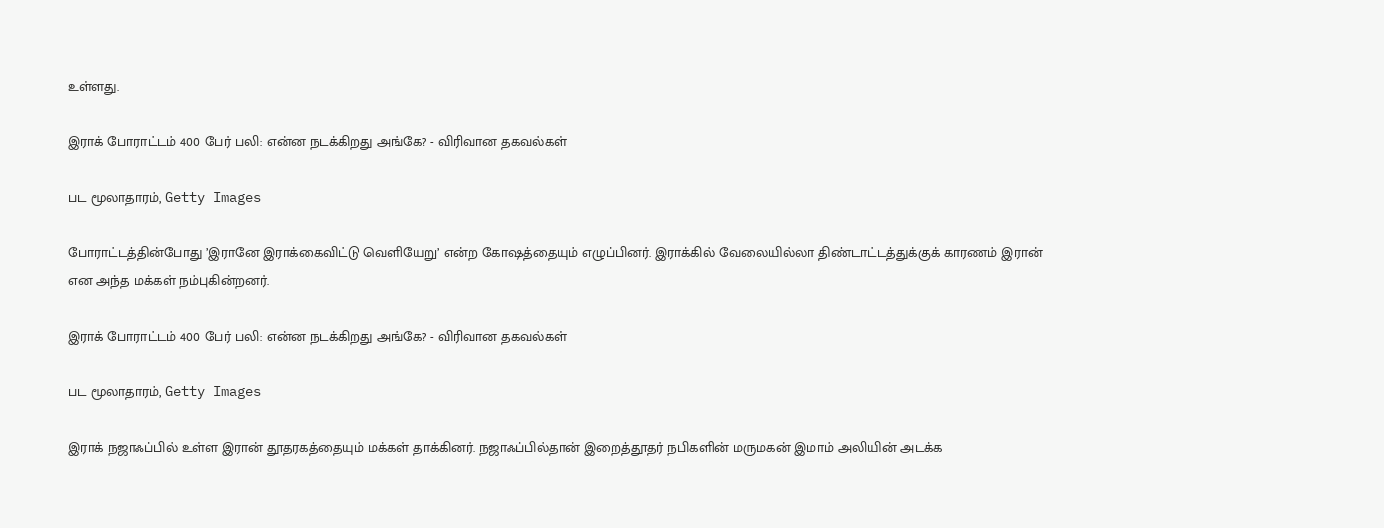உள்ளது.

இராக் போராட்டம் 400 பேர் பலி: என்ன நடக்கிறது அங்கே? - விரிவான தகவல்கள்

பட மூலாதாரம், Getty Images

போராட்டத்தின்போது ’இரானே இராக்கைவிட்டு வெளியேறு’ என்ற கோஷத்தையும் எழுப்பினர். இராக்கில் வேலையில்லா திண்டாட்டத்துக்குக் காரணம் இரான் என அந்த மக்கள் நம்புகின்றனர்.

இராக் போராட்டம் 400 பேர் பலி: என்ன நடக்கிறது அங்கே? - விரிவான தகவல்கள்

பட மூலாதாரம், Getty Images

இராக் நஜாஃப்பில் உள்ள இரான் தூதரகத்தையும் மக்கள் தாக்கினர். நஜாஃப்பில்தான் இறைத்தூதர் நபிகளின் மருமகன் இமாம் அலியின் அடக்க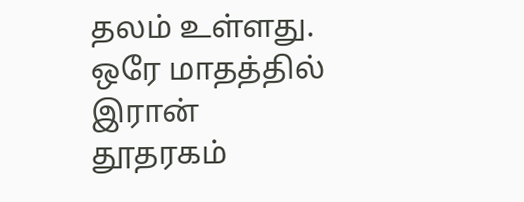தலம் உள்ளது. ஒரே மாதத்தில் இரான் தூதரகம்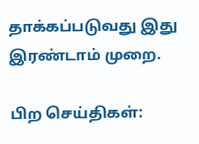தாக்கப்படுவது இது இரண்டாம் முறை.

பிற செய்திகள்: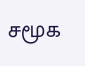சமூக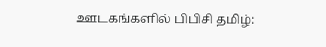ஊடகங்களில் பிபிசி தமிழ்: